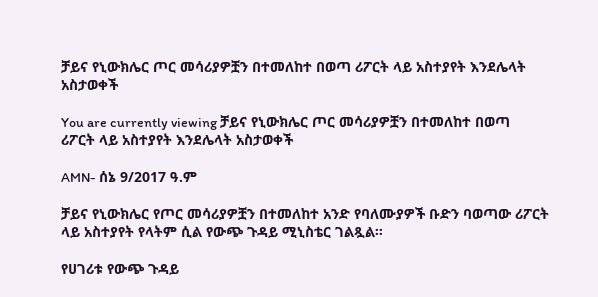ቻይና የኒውክሌር ጦር መሳሪያዎቿን በተመለከተ በወጣ ሪፖርት ላይ አስተያየት እንደሌላት አስታወቀች

You are currently viewing ቻይና የኒውክሌር ጦር መሳሪያዎቿን በተመለከተ በወጣ ሪፖርት ላይ አስተያየት እንደሌላት አስታወቀች

AMN- ሰኔ 9/2017 ዓ.ም

ቻይና የኒውክሌር የጦር መሳሪያዎቿን በተመለከተ አንድ የባለሙያዎች ቡድን ባወጣው ሪፖርት ላይ አስተያየት የላትም ሲል የውጭ ጉዳይ ሚኒስቴር ገልጿል።

የሀገሪቱ የውጭ ጉዳይ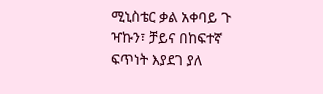ሚኒስቴር ቃል አቀባይ ጉ ዣኩን፣ ቻይና በከፍተኛ ፍጥነት እያደገ ያለ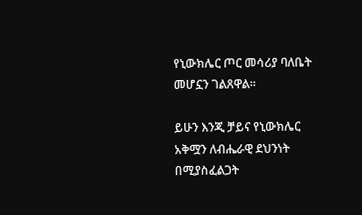የኒውክሌር ጦር መሳሪያ ባለቤት መሆኗን ገልጸዋል።

ይሁን እንጂ ቻይና የኒውክሌር አቅሟን ለብሔራዊ ደህንነት በሚያስፈልጋት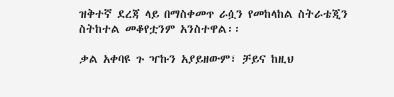ዝቅተኛ ደረጃ ላይ በማስቀመጥ ራሷን የመከላከል ስትራቴጂን ስትከተል መቆየቷንም አንስተዋል፡፡

ቃል አቀባዩ ጉ ዣኩን አያይዘውም፣ ቻይና ከዚህ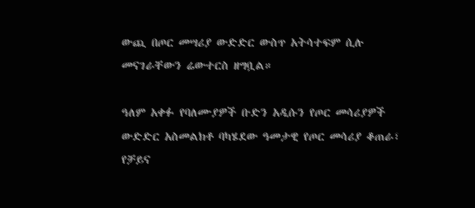ውጪ በጦር መሣሪያ ውድድር ውስጥ አትሳተፍም ሲሉ መናገራቸውን ሬውተርስ ዘግቧል።

ዓለም አቀፉ የባለሙያዎች ቡድን አዲሱን የጦር መሳሪያዎች ውድድር አስመልክቶ ባካሄደው ዓመታዊ የጦር መሳሪያ ቆጠራ፣ የቻይና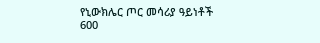የኒውክሌር ጦር መሳሪያ ዓይነቶች 600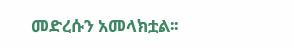መድረሱን አመላክቷል፡፡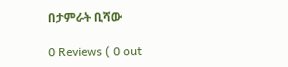በታምራት ቢሻው

0 Reviews ( 0 out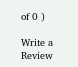of 0 )

Write a Review